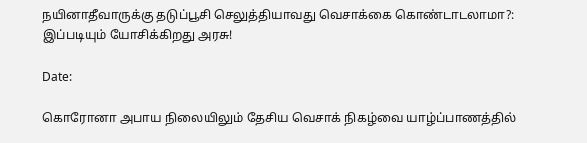நயினாதீவாருக்கு தடுப்பூசி செலுத்தியாவது வெசாக்கை கொண்டாடலாமா?: இப்படியும் யோசிக்கிறது அரசு!

Date:

கொரோனா அபாய நிலையிலும் தேசிய வெசாக் நிகழ்வை யாழ்ப்பாணத்தில்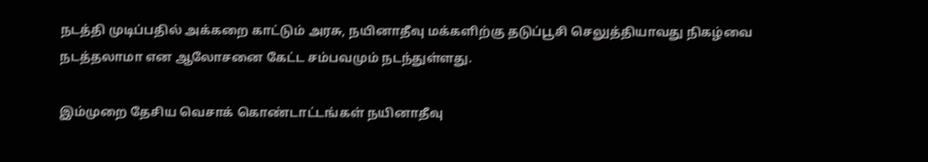நடத்தி முடிப்பதில் அக்கறை காட்டும் அரசு, நயினாதீவு மக்களிற்கு தடுப்பூசி செலுத்தியாவது நிகழ்வை நடத்தலாமா என ஆலோசனை கேட்ட சம்பவமும் நடந்துள்ளது.

இம்முறை தேசிய வெசாக் கொண்டாட்டங்கள் நயினாதீவு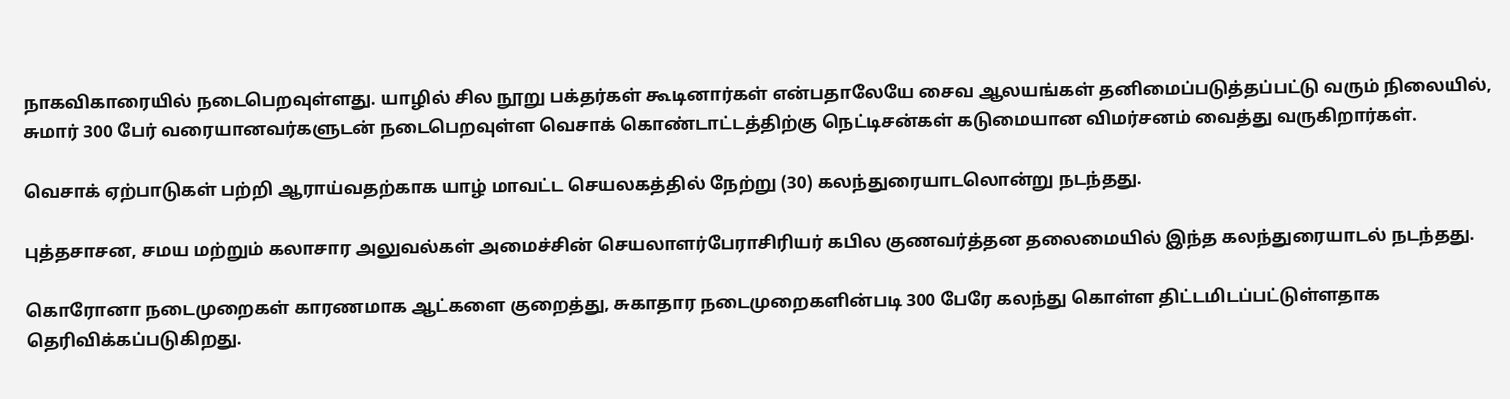நாகவிகாரையில் நடைபெறவுள்ளது. யாழில் சில நூறு பக்தர்கள் கூடினார்கள் என்பதாலேயே சைவ ஆலயங்கள் தனிமைப்படுத்தப்பட்டு வரும் நிலையில், சுமார் 300 பேர் வரையானவர்களுடன் நடைபெறவுள்ள வெசாக் கொண்டாட்டத்திற்கு நெட்டிசன்கள் கடுமையான விமர்சனம் வைத்து வருகிறார்கள்.

வெசாக் ஏற்பாடுகள் பற்றி ஆராய்வதற்காக யாழ் மாவட்ட செயலகத்தில் நேற்று (30) கலந்துரையாடலொன்று நடந்தது.

புத்தசாசன, சமய மற்றும் கலாசார அலுவல்கள் அமைச்சின் செயலாளர்பேராசிரியர் கபில குணவர்த்தன தலைமையில் இந்த கலந்துரையாடல் நடந்தது.

கொரோனா நடைமுறைகள் காரணமாக ஆட்களை குறைத்து, சுகாதார நடைமுறைகளின்படி 300 பேரே கலந்து கொள்ள திட்டமிடப்பட்டுள்ளதாக தெரிவிக்கப்படுகிறது.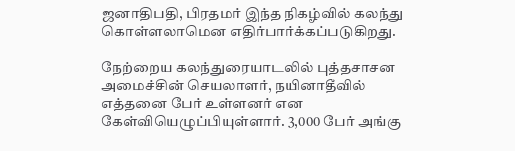ஜனாதிபதி, பிரதமர் இந்த நிகழ்வில் கலந்து கொள்ளலாமென எதிர்பார்க்கப்படுகிறது.

நேற்றைய கலந்துரையாடலில் புத்தசாசன அமைச்சின் செயலாளர், நயினாதீவில் எத்தனை பேர் உள்ளனர் என கேள்வியெழுப்பியுள்ளார். 3,000 பேர் அங்கு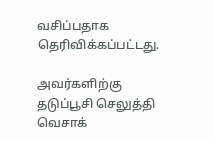வசிப்பதாக தெரிவிக்கப்பட்டது.

அவர்களிற்கு தடுப்பூசி செலுத்தி வெசாக்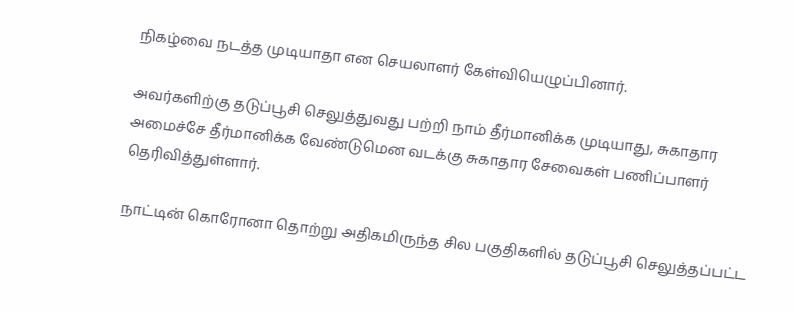நிகழ்வை நடத்த முடியாதா என செயலாளர் கேள்வியெழுப்பினார்.

அவர்களிற்கு தடுப்பூசி செலுத்துவது பற்றி நாம் தீர்மானிக்க முடியாது, சுகாதார அமைச்சே தீர்மானிக்க வேண்டுமென வடக்கு சுகாதார சேவைகள் பணிப்பாளர் தெரிவித்துள்ளார்.

நாட்டின் கொரோனா தொற்று அதிகமிருந்த சில பகுதிகளில் தடுப்பூசி செலுத்தப்பட்ட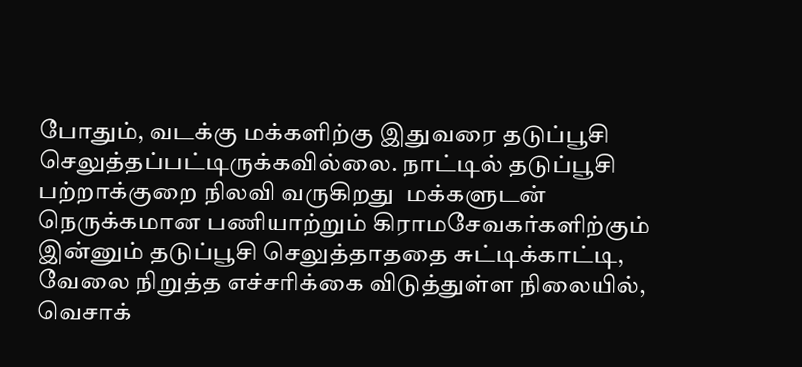போதும், வடக்கு மக்களிற்கு இதுவரை தடுப்பூசி செலுத்தப்பட்டிருக்கவில்லை. நாட்டில் தடுப்பூசி பற்றாக்குறை நிலவி வருகிறது  மக்களுடன் நெருக்கமான பணியாற்றும் கிராமசேவகர்களிற்கும் இன்னும் தடுப்பூசி செலுத்தாததை சுட்டிக்காட்டி, வேலை நிறுத்த எச்சரிக்கை விடுத்துள்ள நிலையில், வெசாக்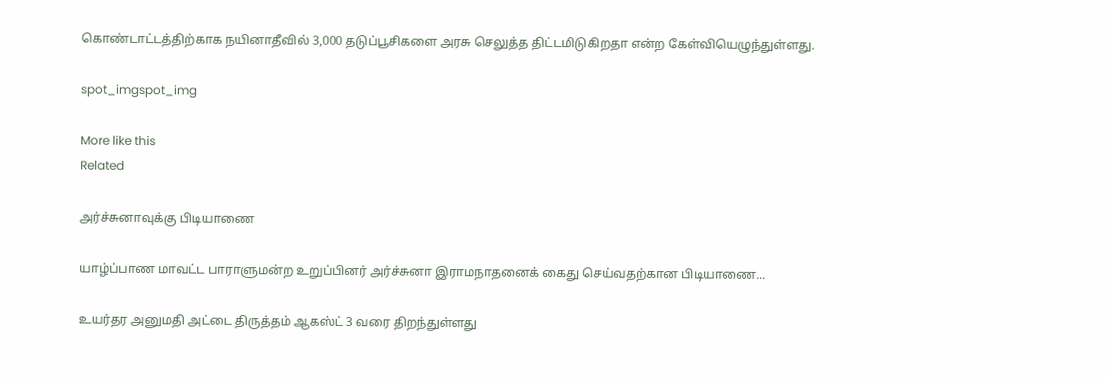கொண்டாட்டத்திற்காக நயினாதீவில் 3,000 தடுப்பூசிகளை அரசு செலுத்த திட்டமிடுகிறதா என்ற கேள்வியெழுந்துள்ளது.

spot_imgspot_img

More like this
Related

அர்ச்சுனாவுக்கு பிடியாணை

யாழ்ப்பாண மாவட்ட பாராளுமன்ற உறுப்பினர் அர்ச்சுனா இராமநாதனைக் கைது செய்வதற்கான பிடியாணை...

உயர்தர அனுமதி அட்டை திருத்தம் ஆகஸ்ட் 3 வரை திறந்துள்ளது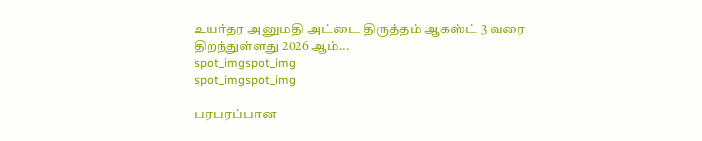உயர்தர அனுமதி அட்டை திருத்தம் ஆகஸ்ட் 3 வரை திறந்துள்ளது 2026 ஆம்...
spot_imgspot_img
spot_imgspot_img

பரபரப்பான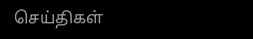செய்திகள்